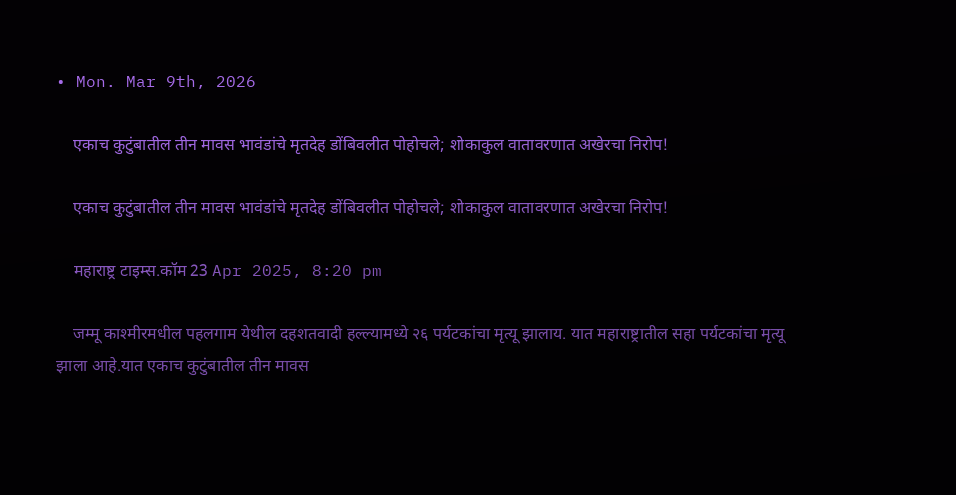• Mon. Mar 9th, 2026

    एकाच कुटुंबातील तीन मावस भावंडांचे मृतदेह डोंबिवलीत पोहोचले; शोकाकुल वातावरणात अखेरचा निरोप!

    एकाच कुटुंबातील तीन मावस भावंडांचे मृतदेह डोंबिवलीत पोहोचले; शोकाकुल वातावरणात अखेरचा निरोप!

    महाराष्ट्र टाइम्स.कॉम 23 Apr 2025, 8:20 pm

    जम्मू काश्मीरमधील पहलगाम येथील दहशतवादी हल्ल्यामध्ये २६ पर्यटकांचा मृत्यू झालाय. यात महाराष्ट्रातील सहा पर्यटकांचा मृत्यू झाला आहे.यात एकाच कुटुंबातील तीन मावस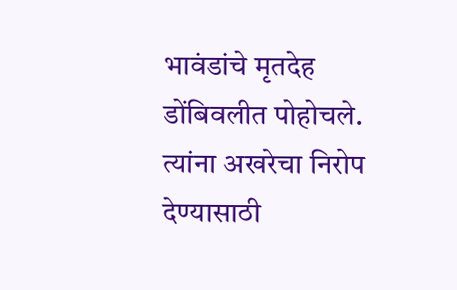भावंडांचे मृतदेह डोंबिवलीत पोहोचले. त्यांना अखरेचा निरोप देण्यासाठी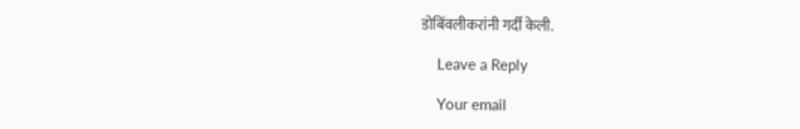डोबिंवलीकरांनी गर्दी केली.

    Leave a Reply

    Your email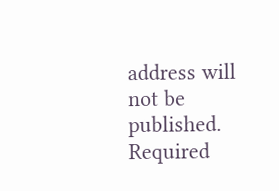address will not be published. Required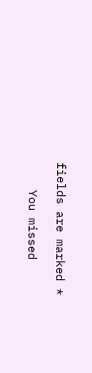fields are marked *

    You missed